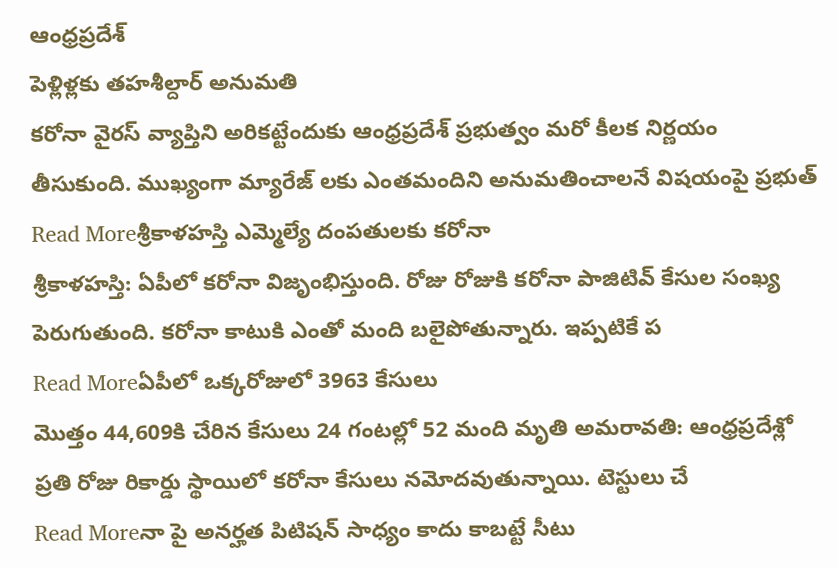ఆంధ్రప్రదేశ్
పెళ్లిళ్లకు తహశీల్దార్ అనుమతి
కరోనా వైరస్ వ్యాప్తిని అరికట్టేందుకు ఆంధ్రప్రదేశ్ ప్రభుత్వం మరో కీలక నిర్ణయం తీసుకుంది. ముఖ్యంగా మ్యారేజ్ లకు ఎంతమందిని అనుమతించాలనే విషయంపై ప్రభుత్
Read Moreశ్రీకాళహస్తి ఎమ్మెల్యే దంపతులకు కరోనా
శ్రీకాళహస్తి: ఏపీలో కరోనా విజృంభిస్తుంది. రోజు రోజుకి కరోనా పాజిటివ్ కేసుల సంఖ్య పెరుగుతుంది. కరోనా కాటుకి ఎంతో మంది బలైపోతున్నారు. ఇప్పటికే ప
Read Moreఏపీలో ఒక్కరోజులో 3963 కేసులు
మొత్తం 44,609కి చేరిన కేసులు 24 గంటల్లో 52 మంది మృతి అమరావతి: ఆంధ్రప్రదేశ్లో ప్రతి రోజు రికార్డు స్థాయిలో కరోనా కేసులు నమోదవుతున్నాయి. టెస్టులు చే
Read Moreనా పై అనర్హత పిటిషన్ సాధ్యం కాదు కాబట్టే సీటు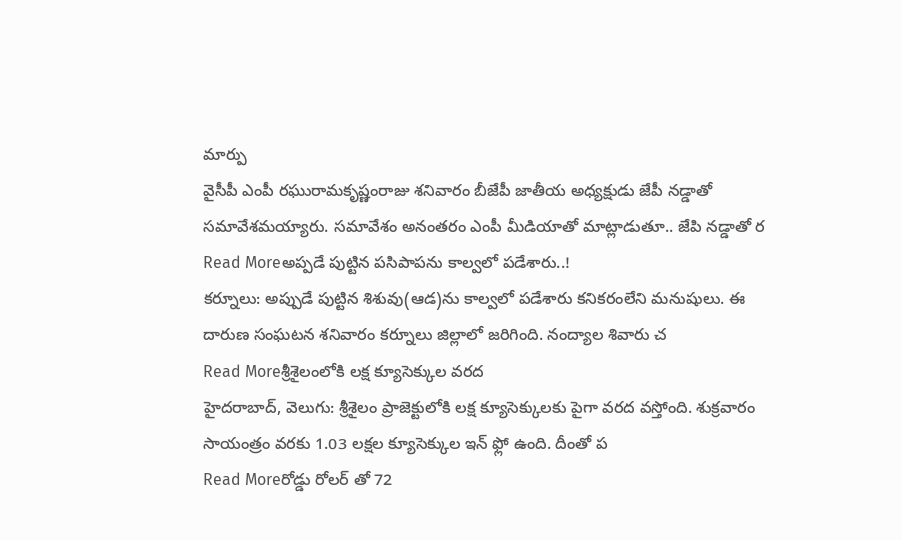మార్పు
వైసీపీ ఎంపీ రఘురామకృష్ణంరాజు శనివారం బీజేపీ జాతీయ అధ్యక్షుడు జేపీ నడ్డాతో సమావేశమయ్యారు. సమావేశం అనంతరం ఎంపీ మీడియాతో మాట్లాడుతూ.. జేపి నడ్డాతో ర
Read Moreఅప్పడే పుట్టిన పసిపాపను కాల్వలో పడేశారు..!
కర్నూలు: అప్పుడే పుట్టిన శిశువు(ఆడ)ను కాల్వలో పడేశారు కనికరంలేని మనుషులు. ఈ దారుణ సంఘటన శనివారం కర్నూలు జిల్లాలో జరిగింది. నంద్యాల శివారు చ
Read Moreశ్రీశైలంలోకి లక్ష క్యూసెక్కుల వరద
హైదరాబాద్, వెలుగు: శ్రీశైలం ప్రాజెక్టులోకి లక్ష క్యూసెక్కులకు పైగా వరద వస్తోంది. శుక్రవారం సాయంత్రం వరకు 1.03 లక్షల క్యూసెక్కుల ఇన్ ఫ్లో ఉంది. దీంతో ప
Read Moreరోడ్డు రోలర్ తో 72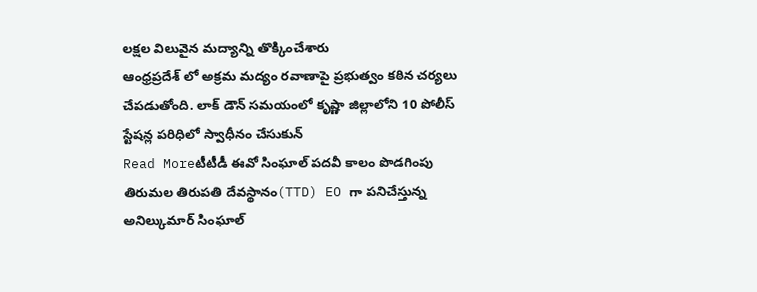లక్షల విలువైన మద్యాన్ని తొక్కించేశారు
ఆంధ్రప్రదేశ్ లో అక్రమ మద్యం రవాణాపై ప్రభుత్వం కఠిన చర్యలు చేపడుతోంది. లాక్ డౌన్ సమయంలో కృష్ణా జిల్లాలోని 10 పోలీస్ స్టేషన్ల పరిధిలో స్వాధీనం చేసుకున్
Read Moreటీటీడీ ఈవో సింఘాల్ పదవీ కాలం పొడగింపు
తిరుమల తిరుపతి దేవస్థానం(TTD) EO గా పనిచేస్తున్న అనిల్కుమార్ సింఘాల్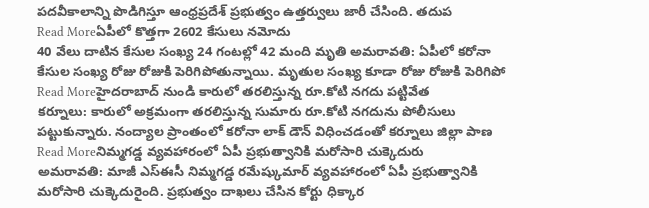పదవీకాలాన్ని పొడిగిస్తూ ఆంధ్రప్రదేశ్ ప్రభుత్వం ఉత్తర్వులు జారీ చేసింది. తదుప
Read Moreఏపీలో కొత్తగా 2602 కేసులు నమోదు
40 వేలు దాటిన కేసుల సంఖ్య 24 గంటల్లో 42 మంది మృతి అమరావతి: ఏపీలో కరోనా కేసుల సంఖ్య రోజు రోజుకి పెరిగిపోతున్నాయి. మృతుల సంఖ్య కూడా రోజు రోజుకి పెరిగిపో
Read Moreహైదరాబాద్ నుండి కారులో తరలిస్తున్న రూ.కోటి నగదు పట్టివేత
కర్నూలు: కారులో అక్రమంగా తరలిస్తున్న సుమారు రూ.కోటి నగదును పోలీసులు పట్టుకున్నారు. నంద్యాల ప్రాంతంలో కరోనా లాక్ డౌన్ విధించడంతో కర్నూలు జిల్లా పాణ
Read Moreనిమ్మగడ్డ వ్యవహారంలో ఏపీ ప్రభుత్వానికి మరోసారి చుక్కెదురు
అమరావతి: మాజీ ఎస్ఈసీ నిమ్మగడ్డ రమేష్కుమార్ వ్యవహారంలో ఏపీ ప్రభుత్వానికి మరోసారి చుక్కెదురైంది. ప్రభుత్వం దాఖలు చేసిన కోర్టు ధిక్కార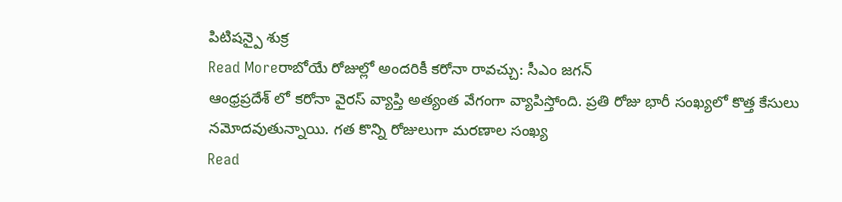పిటిషన్పై శుక్ర
Read Moreరాబోయే రోజుల్లో అందరికీ కరోనా రావచ్చు: సీఎం జగన్
ఆంధ్రప్రదేశ్ లో కరోనా వైరస్ వ్యాప్తి అత్యంత వేగంగా వ్యాపిస్తోంది. ప్రతి రోజు భారీ సంఖ్యలో కొత్త కేసులు నమోదవుతున్నాయి. గత కొన్ని రోజులుగా మరణాల సంఖ్య
Read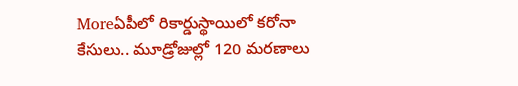Moreఏపీలో రికార్డుస్థాయిలో కరోనా కేసులు.. మూడ్రోజుల్లో 120 మరణాలు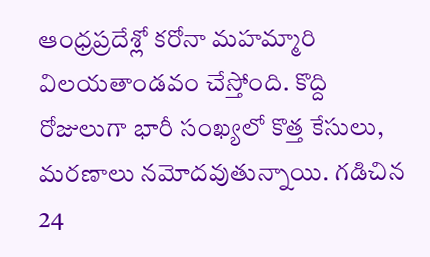ఆంధ్రప్రదేశ్లో కరోనా మహమ్మారి విలయతాండవం చేస్తోంది. కొద్ది రోజులుగా భారీ సంఖ్యలో కొత్త కేసులు, మరణాలు నమోదవుతున్నాయి. గడిచిన 24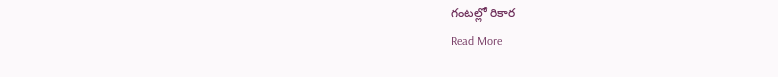గంటల్లో రికార
Read More